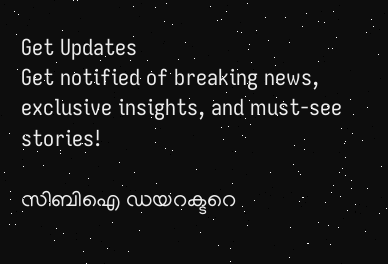Get Updates
Get notified of breaking news, exclusive insights, and must-see stories!

സിബിഐ ഡയറക്ടറെ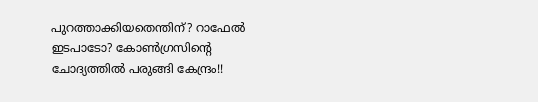പുറത്താക്കിയതെന്തിന്? റാഫേൽ ഇടപാടോ? കോൺഗ്രസിന്റെ ചോദ്യത്തിൽ പരുങ്ങി കേന്ദ്രം!!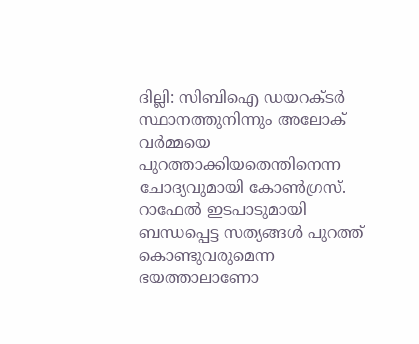ദില്ലി: സിബിഐ ഡയറക്ടര്‍ സ്ഥാനത്തുനിന്നും അലോക് വര്‍മ്മയെ പുറത്താക്കിയതെന്തിനെന്ന ചോദ്യവുമായി കോൺഗ്രസ്. റാഫേൽ ഇടപാടുമായി ബന്ധപ്പെട്ട സത്യങ്ങൾ പുറത്ത് കൊണ്ടുവരുമെന്ന ഭയത്താലാണോ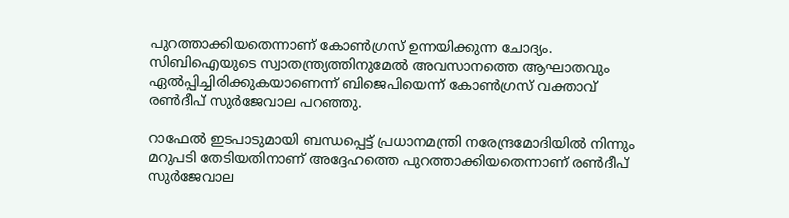പുറത്താക്കിയതെന്നാണ് കോൺഗ്രസ് ഉന്നയിക്കുന്ന ചോദ്യം. സിബിഐയുടെ സ്വാതന്ത്ര്യത്തിനുമേല്‍ അവസാനത്തെ ആഘാതവും ഏല്‍പ്പിച്ചിരിക്കുകയാണെന്ന് ബിജെപിയെന്ന് കോൺഗ്രസ് വക്താവ് രൺദീപ് സുർജേവാല പറഞ്ഞു.

റാഫേല്‍ ഇടപാടുമായി ബന്ധപ്പെട്ട് പ്രധാനമന്ത്രി നരേന്ദ്രമോദിയില്‍ നിന്നും മറുപടി തേടിയതിനാണ് അദ്ദേഹത്തെ പുറത്താക്കിയതെന്നാണ് രൺദീപ് സുർജേവാല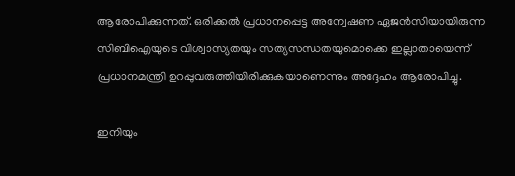ആരോപിക്കുന്നത്. ഒരിക്കല്‍ പ്രധാനപ്പെട്ട അന്വേഷണ ഏജന്‍സിയായിരുന്ന സിബിഐയുടെ വിശ്വാസ്യതയും സത്യസന്ധതയുമൊക്കെ ഇല്ലാതായെന്ന് പ്രധാനമന്ത്രി ഉറപ്പുവരുത്തിയിരിക്കുകയാണെന്നും അദ്ദേഹം ആരോപിച്ചു.

ഇനിയും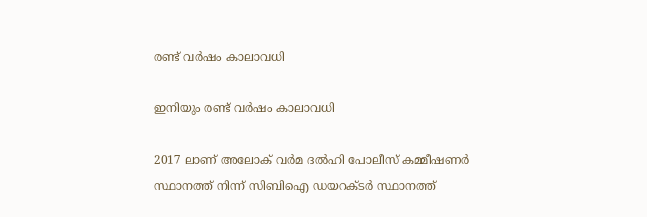രണ്ട് വർഷം കാലാവധി

ഇനിയും രണ്ട് വർഷം കാലാവധി

2017 ലാണ് അലോക് വര്‍മ ദല്‍ഹി പോലീസ് കമ്മീഷണര്‍ സ്ഥാനത്ത് നിന്ന് സിബിഐ ഡയറക്ടര്‍ സ്ഥാനത്ത്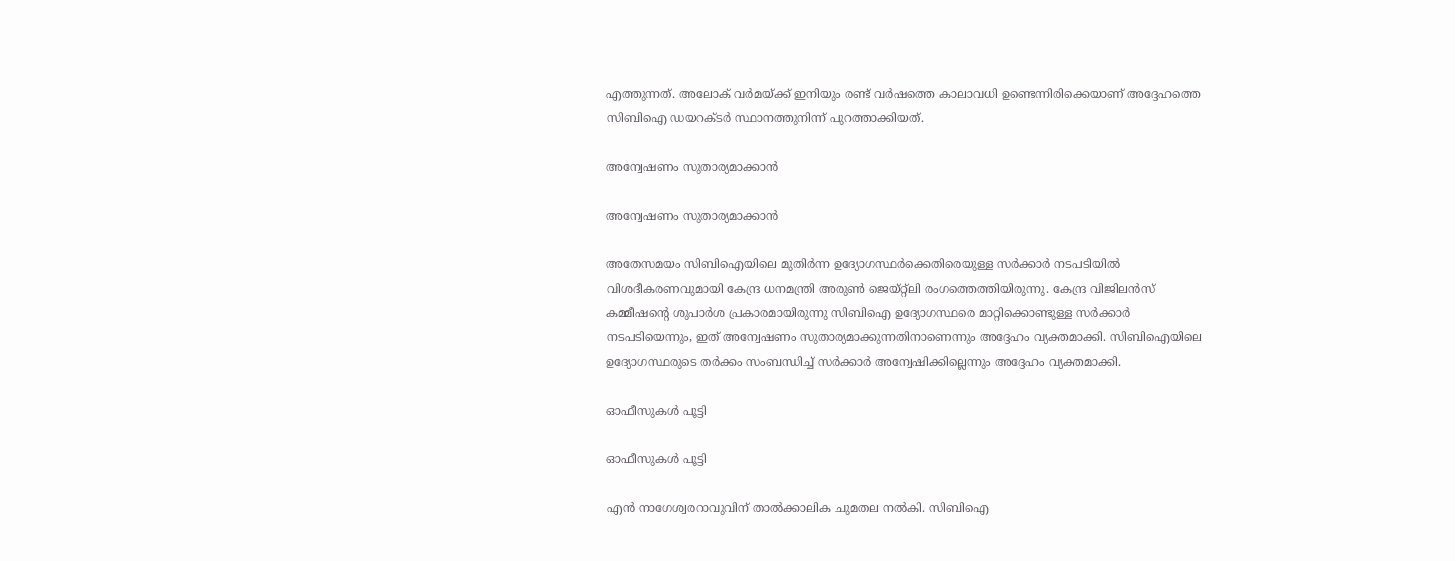എത്തുന്നത്. അലോക് വര്‍മയ്ക്ക് ഇനിയും രണ്ട് വര്‍ഷത്തെ കാലാവധി ഉണ്ടെന്നിരിക്കെയാണ് അദ്ദേഹത്തെ സിബിഐ ഡയറക്ടര്‍ സ്ഥാനത്തുനിന്ന് പുറത്താക്കിയത്.

അന്വേഷണം സുതാര്യമാക്കാൻ

അന്വേഷണം സുതാര്യമാക്കാൻ

അതേസമയം സിബിഐയിലെ മുതിര്‍ന്ന ഉദ്യോഗസ്ഥര്‍ക്കെതിരെയുള്ള സര്‍ക്കാര്‍ നടപടിയില്‍ വിശദീകരണവുമായി കേന്ദ്ര ധനമന്ത്രി അരുണ്‍ ജെയ്റ്റ്‌ലി രംഗത്തെത്തിയിരുന്നു. കേന്ദ്ര വിജിലന്‍സ് കമ്മീഷന്റെ ശുപാര്‍ശ പ്രകാരമായിരുന്നു സിബിഐ ഉദ്യോഗസ്ഥരെ മാറ്റിക്കൊണ്ടുള്ള സര്‍ക്കാര്‍ നടപടിയെന്നും, ഇത് അന്വേഷണം സുതാര്യമാക്കുന്നതിനാണെന്നും അദ്ദേഹം വ്യക്തമാക്കി. സിബിഐയിലെ ഉദ്യോഗസ്ഥരുടെ തര്‍ക്കം സംബന്ധിച്ച് സര്‍ക്കാര്‍ അന്വേഷിക്കില്ലെന്നും അദ്ദേഹം വ്യക്തമാക്കി.

ഓഫീസുകൾ പൂട്ടി

ഓഫീസുകൾ പൂട്ടി

എന്‍ നാഗേശ്വരറാവുവിന് താല്‍ക്കാലിക ചുമതല നൽകി. സിബിഐ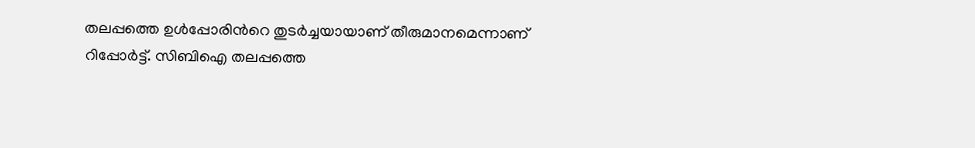തലപ്പത്തെ ഉള്‍പ്പോരിന്‍റെ തുടര്‍ച്ചയായാണ് തീരുമാനമെന്നാണ് റിപ്പോർട്ട്. സിബിഐ തലപ്പത്തെ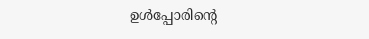ഉള്‍പ്പോരിന്‍റെ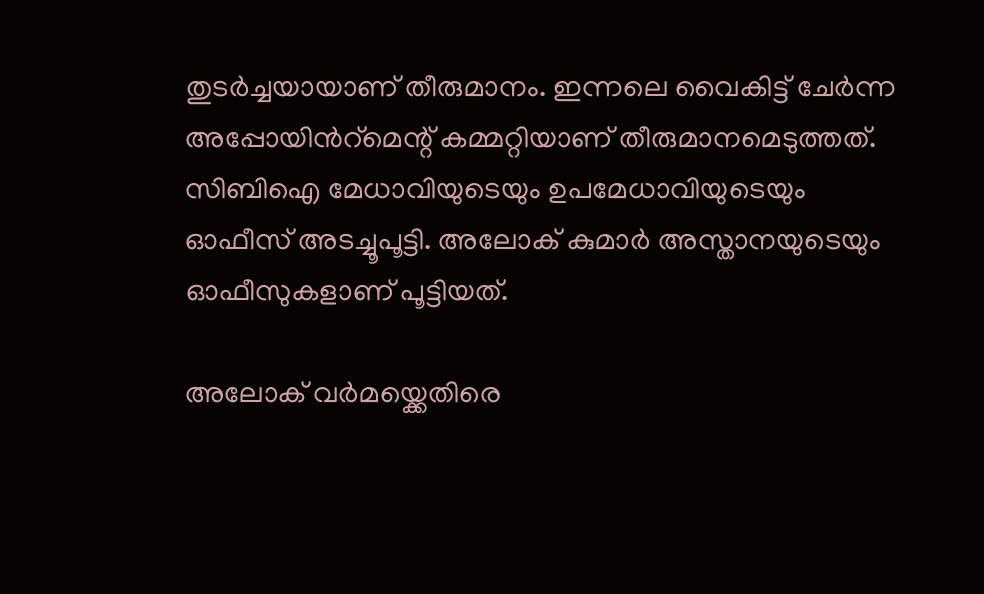തുടര്‍ച്ചയായാണ് തീരുമാനം. ഇന്നലെ വൈകിട്ട് ചേര്‍ന്ന അപ്പോയിന്‍റ്മെന്റ് കമ്മറ്റിയാണ് തീരുമാനമെടുത്തത്. സിബിഐ മേധാവിയുടെയും ഉപമേധാവിയുടെയും ഓഫീസ് അടച്ചൂപൂട്ടി. അലോക് കുമാര്‍ അസ്താനയുടെയും ഓഫീസുകളാണ് പൂട്ടിയത്.

അലോക് വർമയ്ക്കെതിരെ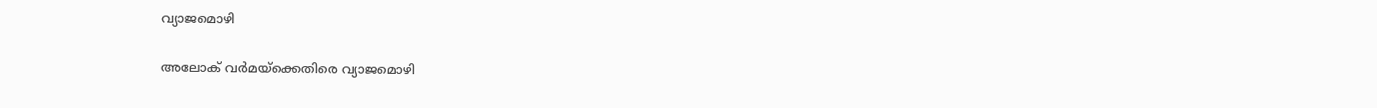വ്യാജമൊഴി

അലോക് വർമയ്ക്കെതിരെ വ്യാജമൊഴി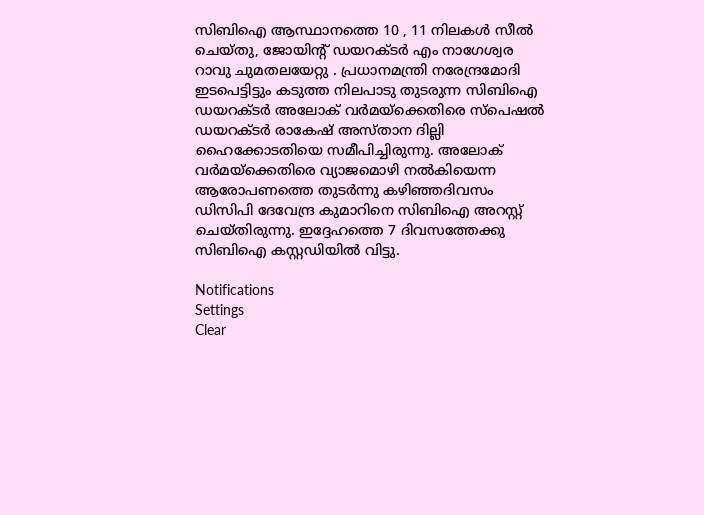സിബിഐ ആസ്ഥാനത്തെ 10 , 11 നിലകള്‍ സീല്‍ ചെയ്തു, ജോയിന്‍റ് ഡയറക്ടര്‍ എം നാഗേശ്വര റാവു ചുമതലയേറ്റു . പ്രധാനമന്ത്രി നരേന്ദ്രമോദി ഇടപെട്ടിട്ടും കടുത്ത നിലപാടു തുടരുന്ന സിബിഐ ഡയറക്ടർ അലോക് വർമയ്ക്കെതിരെ സ്പെഷൽ ഡയറക്ടർ രാകേഷ് അസ്താന ദില്ലി ഹൈക്കോടതിയെ സമീപിച്ചിരുന്നു. അലോക് വർമയ്ക്കെതിരെ വ്യാജമൊഴി നൽകിയെന്ന ആരോപണത്തെ തുടർന്നു കഴിഞ്ഞദിവസം ഡിസിപി ദേവേന്ദ്ര കുമാറിനെ സിബിഐ അറസ്റ്റ് ചെയ്തിരുന്നു. ഇദ്ദേഹത്തെ 7 ദിവസത്തേക്കു സിബിഐ കസ്റ്റഡിയിൽ വിട്ടു.

Notifications
Settings
Clear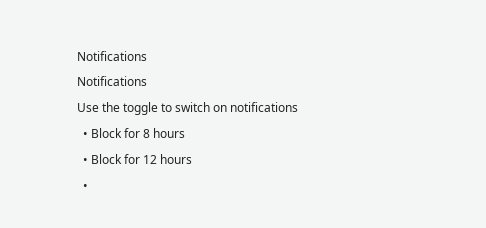Notifications
Notifications
Use the toggle to switch on notifications
  • Block for 8 hours
  • Block for 12 hours
  •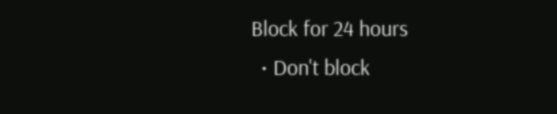Block for 24 hours
  • Don't block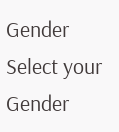Gender
Select your Gender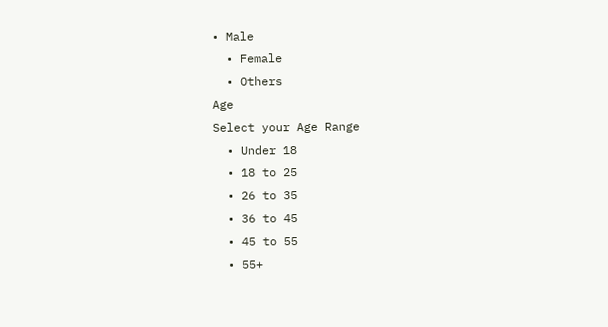• Male
  • Female
  • Others
Age
Select your Age Range
  • Under 18
  • 18 to 25
  • 26 to 35
  • 36 to 45
  • 45 to 55
  • 55+